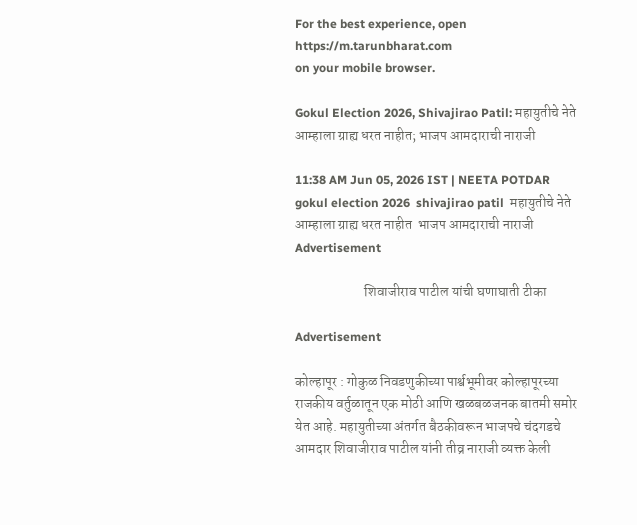For the best experience, open
https://m.tarunbharat.com
on your mobile browser.

Gokul Election 2026, Shivajirao Patil: महायुतीचे नेते आम्हाला ग्राह्य धरत नाहीत; भाजप आमदाराची नाराजी

11:38 AM Jun 05, 2026 IST | NEETA POTDAR
gokul election 2026  shivajirao patil  महायुतीचे नेते आम्हाला ग्राह्य धरत नाहीत  भाजप आमदाराची नाराजी
Advertisement

                         शिवाजीराव पाटील यांची घणाघाती टीका

Advertisement

कोल्हापूर : गोकुळ निवडणुकीच्या पार्श्वभूमीवर कोल्हापूरच्या राजकीय वर्तुळातून एक मोठी आणि खळबळजनक बातमी समोर येत आहे. महायुतीच्या अंतर्गत बैठकीवरून भाजपचे चंदगडचे आमदार शिवाजीराव पाटील यांनी तीव्र नाराजी व्यक्त केली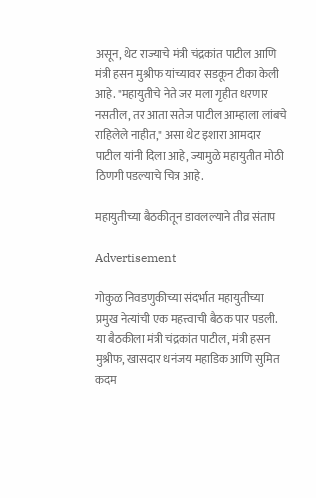असून, थेट राज्याचे मंत्री चंद्रकांत पाटील आणि मंत्री हसन मुश्रीफ यांच्यावर सडकून टीका केली आहे. "महायुतीचे नेते जर मला गृहीत धरणार नसतील, तर आता सतेज पाटील आम्हाला लांबचे राहिलेले नाहीत," असा थेट इशारा आमदार पाटील यांनी दिला आहे, ज्यामुळे महायुतीत मोठी ठिणगी पडल्याचे चित्र आहे.

महायुतीच्या बैठकीतून डावलल्याने तीव्र संताप

Advertisement

गोकुळ निवडणुकीच्या संदर्भात महायुतीच्या प्रमुख नेत्यांची एक महत्त्वाची बैठक पार पडली. या बैठकीला मंत्री चंद्रकांत पाटील, मंत्री हसन मुश्रीफ, खासदार धनंजय महाडिक आणि सुमित कदम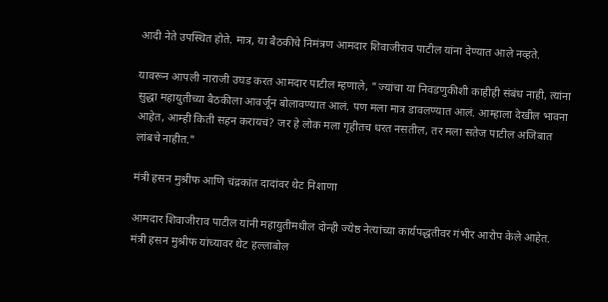आदी नेते उपस्थित होते. मात्र, या बैठकीचे निमंत्रण आमदार शिवाजीराव पाटील यांना देण्यात आले नव्हते.

यावरून आपली नाराजी उघड करत आमदार पाटील म्हणाले, "ज्यांचा या निवडणुकीशी काहीही संबंध नाही, त्यांना सुद्धा महायुतीच्या बैठकीला आवर्जून बोलावण्यात आलं. पण मला मात्र डावलण्यात आलं. आम्हाला देखील भावना आहेत, आम्ही किती सहन करायचं? जर हे लोक मला गृहीतच धरत नसतील, तर मला सतेज पाटील अजिबात लांबचे नाहीत."

मंत्री हसन मुश्रीफ आणि चंद्रकांत दादांवर थेट निशाणा

आमदार शिवाजीराव पाटील यांनी महायुतीमधील दोन्ही ज्येष्ठ नेत्यांच्या कार्यपद्धतीवर गंभीर आरोप केले आहेत. मंत्री हसन मुश्रीफ यांच्यावर थेट हल्लाबोल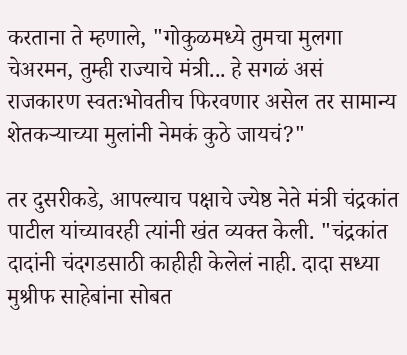करताना ते म्हणाले, "गोकुळमध्ये तुमचा मुलगा चेअरमन, तुम्ही राज्याचे मंत्री... हे सगळं असं राजकारण स्वतःभोवतीच फिरवणार असेल तर सामान्य शेतकऱ्याच्या मुलांनी नेमकं कुठे जायचं?"

तर दुसरीकडे, आपल्याच पक्षाचे ज्येष्ठ नेते मंत्री चंद्रकांत पाटील यांच्यावरही त्यांनी खंत व्यक्त केली. "चंद्रकांत दादांनी चंदगडसाठी काहीही केलेलं नाही. दादा सध्या मुश्रीफ साहेबांना सोबत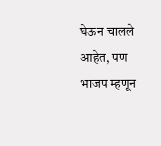घेऊन चालले आहेत, पण भाजप म्हणून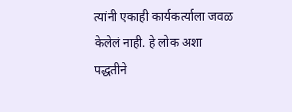त्यांनी एकाही कार्यकर्त्याला जवळ केलेलं नाही. हे लोक अशा पद्धतीने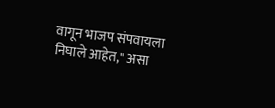वागून भाजप संपवायला निघाले आहेत," असा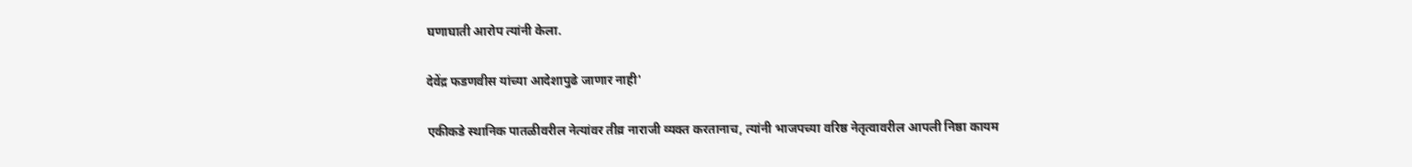घणाघाती आरोप त्यांनी केला.

देवेंद्र फडणवीस यांच्या आदेशापुढे जाणार नाही'

एकीकडे स्थानिक पातळीवरील नेत्यांवर तीव्र नाराजी व्यक्त करतानाच, त्यांनी भाजपच्या वरिष्ठ नेतृत्वावरील आपली निष्ठा कायम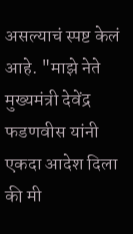असल्याचं स्पष्ट केलं आहे. "माझे नेते मुख्यमंत्री देवेंद्र फडणवीस यांनी एकदा आदेश दिला की मी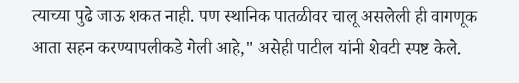त्याच्या पुढे जाऊ शकत नाही. पण स्थानिक पातळीवर चालू असलेली ही वागणूक आता सहन करण्यापलीकडे गेली आहे," असेही पाटील यांनी शेवटी स्पष्ट केले.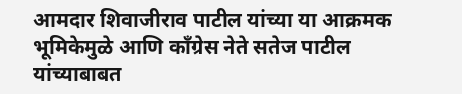आमदार शिवाजीराव पाटील यांच्या या आक्रमक भूमिकेमुळे आणि काँग्रेस नेते सतेज पाटील यांच्याबाबत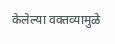केलेल्या वक्तव्यामुळे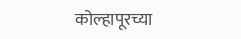कोल्हापूरच्या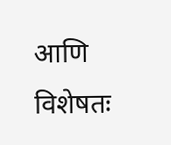आणि विशेषतः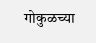गोकुळच्या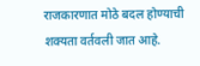राजकारणात मोठे बदल होण्याची शक्यता वर्तवली जात आहे.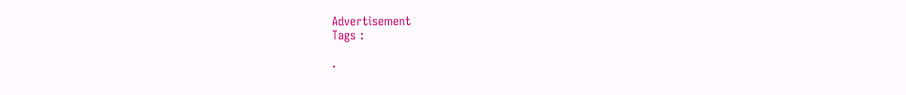Advertisement
Tags :

.